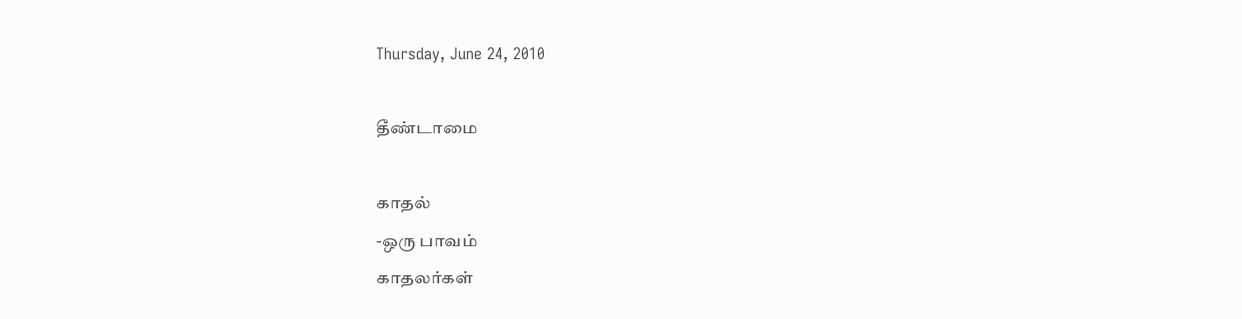Thursday, June 24, 2010

தீண்டாமை

காதல்
-ஒரு பாவம்
காதலர்கள்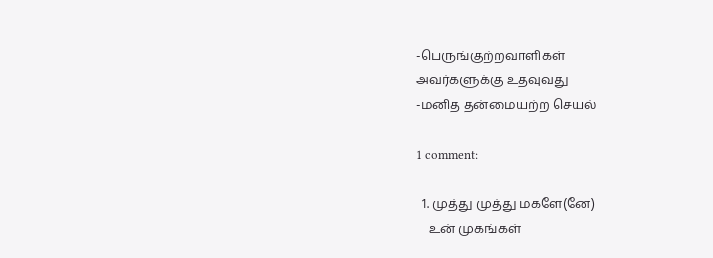-பெருங்குற்றவாளிகள்
அவர்களுக்கு உதவுவது
-மனித தன்மையற்ற செயல்

1 comment:

  1. முத்து முத்து மகளே(னே)
    உன் முகங்கள்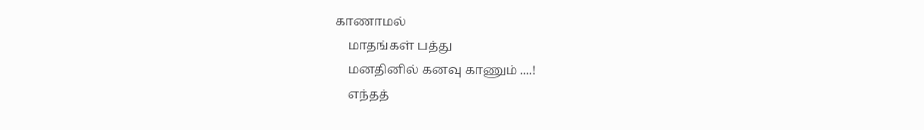காணாமல்
    மாதங்கள் பத்து
    மனதினில் கனவு காணும் ....!
    எந்தத்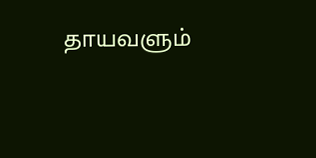தாயவளும்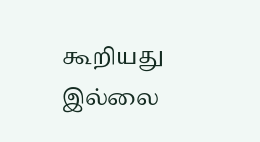கூறியது இல்லை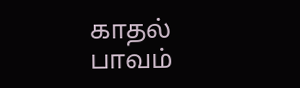காதல் பாவம்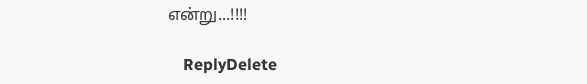என்று...!!!!

    ReplyDelete